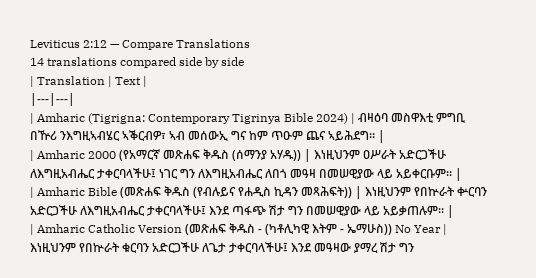Leviticus 2:12 — Compare Translations
14 translations compared side by side
| Translation | Text |
|---|---|
| Amharic (Tigrigna: Contemporary Tigrinya Bible 2024) | ብዛዕባ መስዋእቲ ምግቢ በዅሪ ንእግዚኣብሄር ኣቕርብዎ፣ ኣብ መሰውኢ ግና ከም ጥዑም ጨና ኣይሕደግ። |
| Amharic 2000 (የአማርኛ መጽሐፍ ቅዱስ (ሰማንያ አሃዱ)) | እነዚህንም ዐሥራት አድርጋችሁ ለእግዚአብሔር ታቀርባላችሁ፤ ነገር ግን ለእግዚአብሔር ለበጎ መዓዛ በመሠዊያው ላይ አይቀርቡም። |
| Amharic Bible (መጽሐፍ ቅዱስ (የብሉይና የሐዲስ ኪዳን መጻሕፍት)) | እነዚህንም የበኵራት ቍርባን አድርጋችሁ ለእግዚአብሔር ታቀርባላችሁ፤ እንደ ጣፋጭ ሽታ ግን በመሠዊያው ላይ አይቃጠሉም። |
| Amharic Catholic Version (መጽሐፍ ቅዱስ - (ካቶሊካዊ እትም - ኤማሁስ)) No Year | እነዚህንም የበኵራት ቁርባን አድርጋችሁ ለጌታ ታቀርባላችሁ፤ እንደ መዓዛው ያማረ ሽታ ግን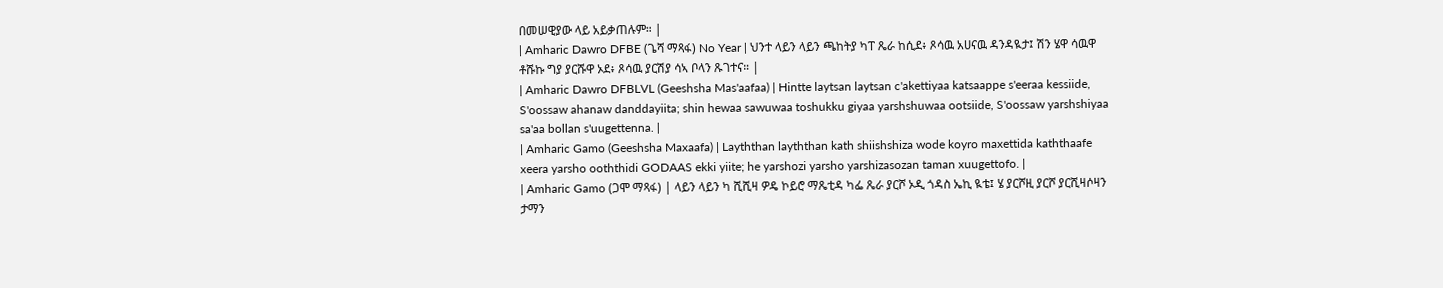በመሠዊያው ላይ አይቃጠሉም። |
| Amharic Dawro DFBE (ጌሻ ማጻፋ) No Year | ህንተ ላይን ላይን ጫከትያ ካፐ ጼራ ከሲደ፥ ጾሳዉ አሀናዉ ዳንዳዪታ፤ ሽን ሄዋ ሳዉዋ ቶሹኩ ግያ ያርሹዋ ኦደ፥ ጾሳዉ ያርሽያ ሳኣ ቦላን ጹገተና። |
| Amharic Dawro DFBLVL (Geeshsha Mas'aafaa) | Hintte laytsan laytsan c'akettiyaa katsaappe s'eeraa kessiide, S'oossaw ahanaw danddayiita; shin hewaa sawuwaa toshukku giyaa yarshshuwaa ootsiide, S'oossaw yarshshiyaa sa'aa bollan s'uugettenna. |
| Amharic Gamo (Geeshsha Maxaafa) | Layththan layththan kath shiishshiza wode koyro maxettida kaththaafe xeera yarsho ooththidi GODAAS ekki yiite; he yarshozi yarsho yarshizasozan taman xuugettofo. |
| Amharic Gamo (ጋሞ ማጻፋ) | ላይን ላይን ካ ሺሺዛ ዎዴ ኮይሮ ማጼቲዳ ካፌ ጼራ ያርሾ ኦዲ ጎዳስ ኤኪ ዪቴ፤ ሄ ያርሾዚ ያርሾ ያርሺዛሶዛን ታማን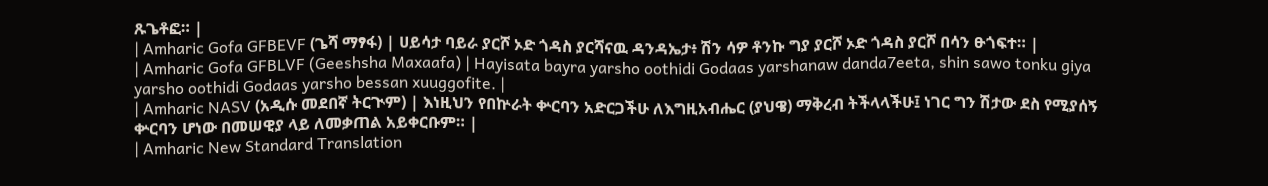ጹጌቶፎ። |
| Amharic Gofa GFBEVF (ጌሻ ማፃፋ) | ሀይሳታ ባይራ ያርሾ ኦድ ጎዳስ ያርሻናዉ ዳንዳኤታ፥ ሽን ሳዎ ቶንኩ ግያ ያርሾ ኦድ ጎዳስ ያርሾ በሳን ፁጎፍተ። |
| Amharic Gofa GFBLVF (Geeshsha Maxaafa) | Hayisata bayra yarsho oothidi Godaas yarshanaw danda7eeta, shin sawo tonku giya yarsho oothidi Godaas yarsho bessan xuuggofite. |
| Amharic NASV (አዲሱ መደበኛ ትርጒም) | እነዚህን የበኵራት ቍርባን አድርጋችሁ ለእግዚአብሔር (ያህዌ) ማቅረብ ትችላላችሁ፤ ነገር ግን ሽታው ደስ የሚያሰኝ ቍርባን ሆነው በመሠዊያ ላይ ለመቃጠል አይቀርቡም። |
| Amharic New Standard Translation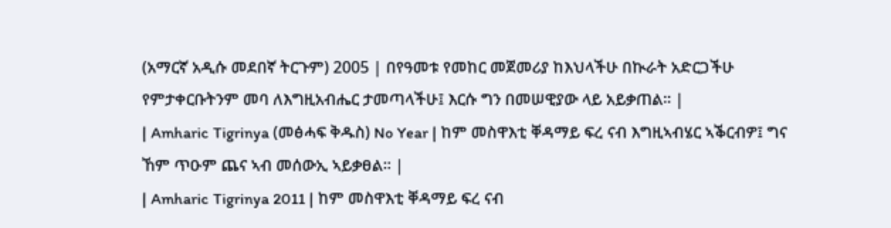(አማርኛ አዲሱ መደበኛ ትርጉም) 2005 | በየዓመቱ የመከር መጀመሪያ ከእህላችሁ በኲራት አድርጋችሁ የምታቀርቡትንም መባ ለእግዚአብሔር ታመጣላችሁ፤ እርሱ ግን በመሠዊያው ላይ አይቃጠል። |
| Amharic Tigrinya (መፅሓፍ ቅዱስ) No Year | ከም መስዋእቲ ቐዳማይ ፍረ ናብ እግዚኣብሄር ኣቕርብዎ፤ ግና ኸም ጥዑም ጨና ኣብ መሰውኢ ኣይቃፀል። |
| Amharic Tigrinya 2011 | ከም መስዋእቲ ቐዳማይ ፍረ ናብ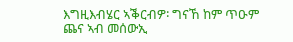እግዚእብሄር ኣቕርብዎ፡ ግናኸ ከም ጥዑም ጨና ኣብ መሰውኢ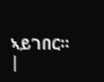ኣይገበር። |